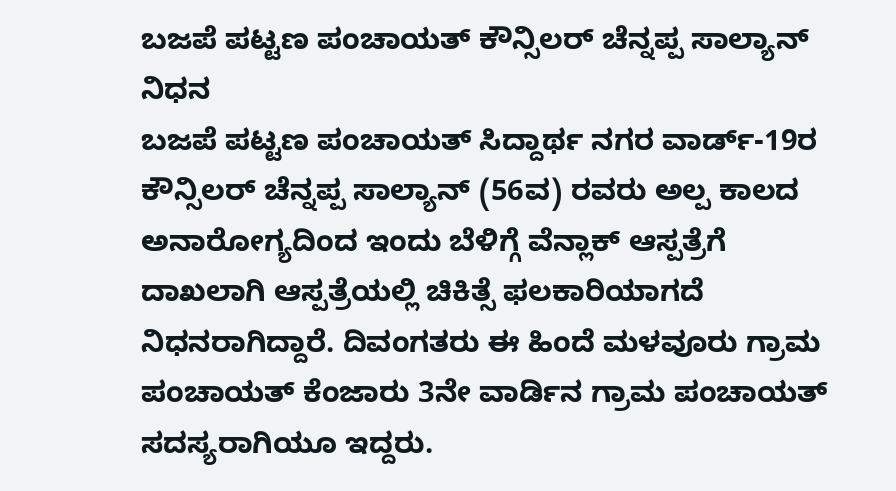ಬಜಪೆ ಪಟ್ಟಣ ಪಂಚಾಯತ್ ಕೌನ್ಸಿಲರ್ ಚೆನ್ನಪ್ಪ ಸಾಲ್ಯಾನ್ ನಿಧನ
ಬಜಪೆ ಪಟ್ಟಣ ಪಂಚಾಯತ್ ಸಿದ್ದಾರ್ಥ ನಗರ ವಾರ್ಡ್-19ರ ಕೌನ್ಸಿಲರ್ ಚೆನ್ನಪ್ಪ ಸಾಲ್ಯಾನ್ (56ವ) ರವರು ಅಲ್ಪ ಕಾಲದ ಅನಾರೋಗ್ಯದಿಂದ ಇಂದು ಬೆಳಿಗ್ಗೆ ವೆನ್ಲಾಕ್ ಆಸ್ಪತ್ರೆಗೆ ದಾಖಲಾಗಿ ಆಸ್ಪತ್ರೆಯಲ್ಲಿ ಚಿಕಿತ್ಸೆ ಫಲಕಾರಿಯಾಗದೆ ನಿಧನರಾಗಿದ್ದಾರೆ. ದಿವಂಗತರು ಈ ಹಿಂದೆ ಮಳವೂರು ಗ್ರಾಮ ಪಂಚಾಯತ್ ಕೆಂಜಾರು 3ನೇ ವಾರ್ಡಿನ ಗ್ರಾಮ ಪಂಚಾಯತ್ ಸದಸ್ಯರಾಗಿಯೂ ಇದ್ದರು.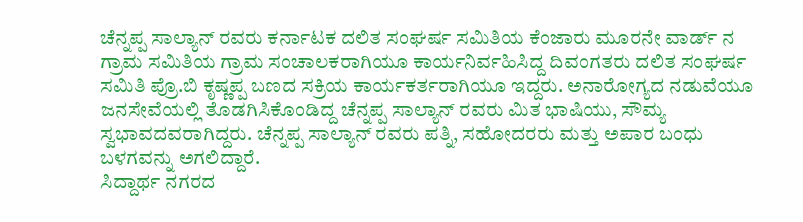ಚೆನ್ನಪ್ಪ ಸಾಲ್ಯಾನ್ ರವರು ಕರ್ನಾಟಕ ದಲಿತ ಸಂಘರ್ಷ ಸಮಿತಿಯ ಕೆಂಜಾರು ಮೂರನೇ ವಾರ್ಡ್ ನ ಗ್ರಾಮ ಸಮಿತಿಯ ಗ್ರಾಮ ಸಂಚಾಲಕರಾಗಿಯೂ ಕಾರ್ಯನಿರ್ವಹಿಸಿದ್ದ ದಿವಂಗತರು ದಲಿತ ಸಂಘರ್ಷ ಸಮಿತಿ ಪ್ರೊ.ಬಿ ಕೃಷ್ಣಪ್ಪ ಬಣದ ಸಕ್ರಿಯ ಕಾರ್ಯಕರ್ತರಾಗಿಯೂ ಇದ್ದರು. ಅನಾರೋಗ್ಯದ ನಡುವೆಯೂ ಜನಸೇವೆಯಲ್ಲಿ ತೊಡಗಿಸಿಕೊಂಡಿದ್ದ ಚೆನ್ನಪ್ಪ ಸಾಲ್ಯಾನ್ ರವರು ಮಿತ ಭಾಷಿಯು, ಸೌಮ್ಯ ಸ್ವಭಾವದವರಾಗಿದ್ದರು. ಚೆನ್ನಪ್ಪ ಸಾಲ್ಯಾನ್ ರವರು ಪತ್ನಿ, ಸಹೋದರರು ಮತ್ತು ಅಪಾರ ಬಂಧು ಬಳಗವನ್ನು ಅಗಲಿದ್ದಾರೆ.
ಸಿದ್ದಾರ್ಥ ನಗರದ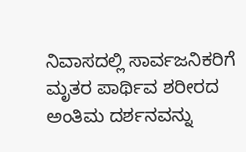ನಿವಾಸದಲ್ಲಿ ಸಾರ್ವಜನಿಕರಿಗೆ ಮೃತರ ಪಾರ್ಥಿವ ಶರೀರದ ಅಂತಿಮ ದರ್ಶನವನ್ನು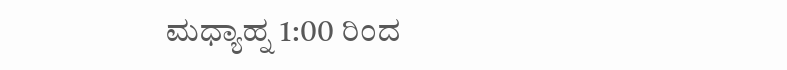ಮಧ್ಯಾಹ್ನ 1:00 ರಿಂದ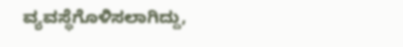ವ್ಯವಸ್ಥೆಗೊಳಿಸಲಾಗಿದ್ದು,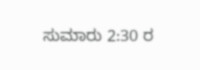ಸುಮಾರು 2:30 ರ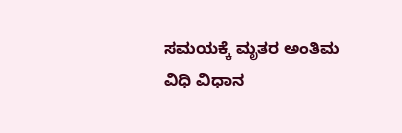ಸಮಯಕ್ಕೆ ಮೃತರ ಅಂತಿಮ ವಿಧಿ ವಿಧಾನ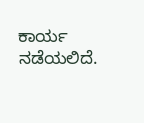ಕಾರ್ಯ ನಡೆಯಲಿದೆ.